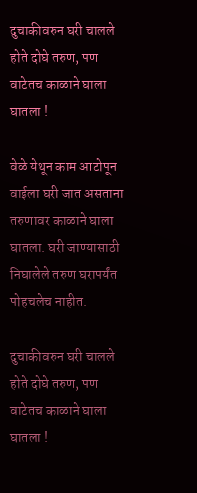दुचाकीवरुन घरी चालले होते दोघे तरुण, पण वाटेतच काळाने घाला घातला !

वेळे येथून काम आटोपून वाईला घरी जात असताना तरुणावर काळाने घाला घातला. घरी जाण्यासाठी निघालेले तरुण घरापर्यंत पोहचलेच नाहीत.

दुचाकीवरुन घरी चालले होते दोघे तरुण, पण वाटेतच काळाने घाला घातला !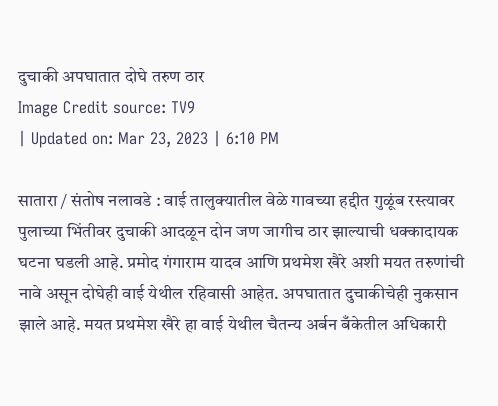दुचाकी अपघातात दोघे तरुण ठार
Image Credit source: TV9
| Updated on: Mar 23, 2023 | 6:10 PM

सातारा / संतोष नलावडे : वाई तालुक्यातील वेळे गावच्या हद्दीत गुळूंब रस्त्यावर पुलाच्या भिंतीवर दुचाकी आदळून दोन जण जागीच ठार झाल्याची धक्कादायक घटना घडली आहे. प्रमोद गंगाराम यादव आणि प्रथमेश खैरे अशी मयत तरुणांची नावे असून दोघेही वाई येथील रहिवासी आहेत. अपघातात दुचाकीचेही नुकसान झाले आहे. मयत प्रथमेश खैरे हा वाई येथील चैतन्य अर्बन बँकेतील अधिकारी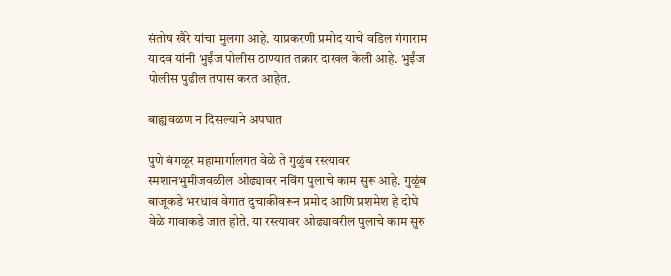संतोष खैरे यांचा मुलगा आहे. याप्रकरणी प्रमोद याचे वडिल गंगाराम यादव यांनी भुईंज पोलीस ठाण्यात तक्रार दाखल केली आहे. भुईंज पोलीस पुढील तपास करत आहेत.

बाह्यवळण न दिसल्याने अपघात

पुणे बंगळूर महामार्गालगत वेळे ते गुळुंब रस्त्यावर स्मशानभुमीजवळील ओढ्यावर नविंग पुलाचे काम सुरू आहे. गुळूंब बाजूकडे भरधाव वेगात दुचाकीवरून प्रमोद आणि प्रशमेश हे दोघे वेळे गावाकडे जात होते. या रस्त्यावर ओढ्यावरील पुलाचे काम सुरु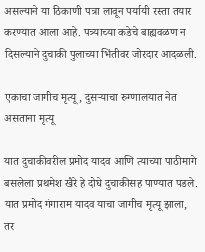असल्याने या ठिकाणी पत्रा लावून पर्यायी रस्ता तयार करण्यात आला आहे. पत्र्याच्या कडेचे बाह्यवळण न दिसल्याने दुचाकी पुलाच्या भिंतीवर जोरदार आदळली.

एकाचा जागीच मृत्यू, दुसऱ्याचा रुग्णालयात नेत असताना मृत्यू

यात दुचाकीवरील प्रमोद यादव आणि त्याच्या पाठीमागे बसलेला प्रथमेश खैरे हे दोघे दुचाकीसह पाण्यात पडले. यात प्रमोद गंगाराम यादव याचा जागीच मृत्यू झाला, तर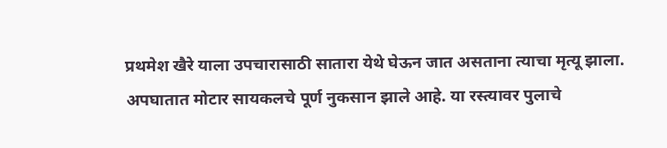प्रथमेश खैरे याला उपचारासाठी सातारा येथे घेऊन जात असताना त्याचा मृत्यू झाला. अपघातात मोटार सायकलचे पूर्ण नुकसान झाले आहे. या रस्त्यावर पुलाचे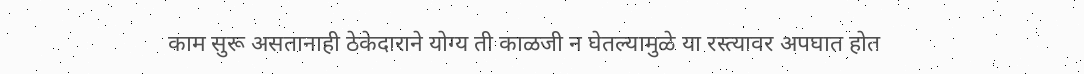काम सुरू असतानाही ठेकेदाराने योग्य ती काळजी न घेतल्यामुळे या रस्त्यावर अपघात होत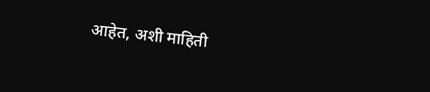आहेत, अशी माहिती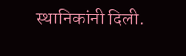स्थानिकांनी दिली.